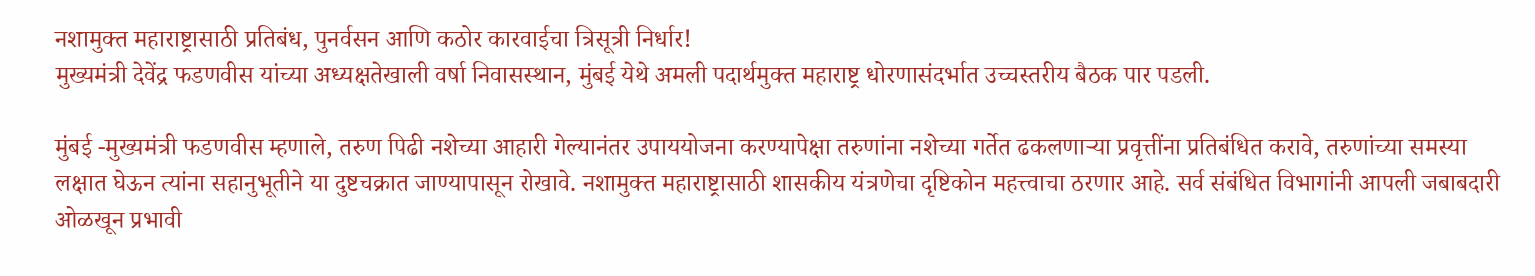नशामुक्त महाराष्ट्रासाठी प्रतिबंध, पुनर्वसन आणि कठोर कारवाईचा त्रिसूत्री निर्धार!
मुख्यमंत्री देवेंद्र फडणवीस यांच्या अध्यक्षतेखाली वर्षा निवासस्थान, मुंबई येथे अमली पदार्थमुक्त महाराष्ट्र धोरणासंदर्भात उच्चस्तरीय बैठक पार पडली.

मुंबई -मुख्यमंत्री फडणवीस म्हणाले, तरुण पिढी नशेच्या आहारी गेल्यानंतर उपाययोजना करण्यापेक्षा तरुणांना नशेच्या गर्तेत ढकलणाऱ्या प्रवृत्तींना प्रतिबंधित करावे, तरुणांच्या समस्या लक्षात घेऊन त्यांना सहानुभूतीने या दुष्टचक्रात जाण्यापासून रोखावे. नशामुक्त महाराष्ट्रासाठी शासकीय यंत्रणेचा दृष्टिकोन महत्त्वाचा ठरणार आहे. सर्व संबंधित विभागांनी आपली जबाबदारी ओळखून प्रभावी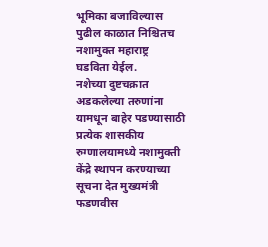भूमिका बजाविल्यास पुढील काळात निश्चितच नशामुक्त महाराष्ट्र घडविता येईल.
नशेच्या दुष्टचक्रात अडकलेल्या तरुणांना यामधून बाहेर पडण्यासाठी प्रत्येक शासकीय रुग्णालयामध्ये नशामुक्ती केंद्रे स्थापन करण्याच्या सूचना देत मुख्यमंत्री फडणवीस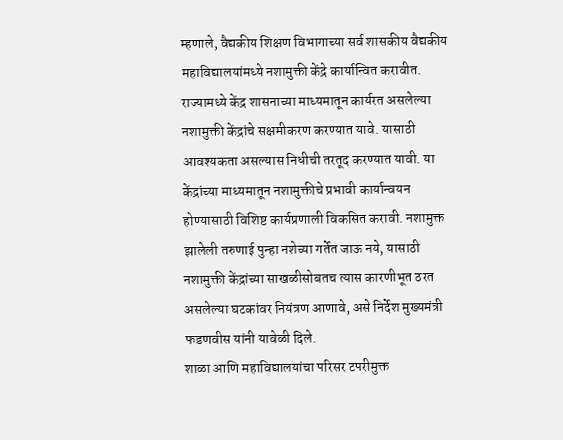म्हणाले, वैद्यकीय शिक्षण विभागाच्या सर्व शासकीय वैद्यकीय महाविद्यालयांमध्ये नशामुक्ती केंद्रे कार्यान्वित करावीत. राज्यामध्ये केंद्र शासनाच्या माध्यमातून कार्यरत असलेल्या नशामुक्ती केंद्रांचे सक्षमीकरण करण्यात यावे. यासाठी आवश्यकता असल्यास निधीची तरतूद करण्यात यावी. या केंद्रांच्या माध्यमातून नशामुक्तीचे प्रभावी कार्यान्वयन होण्यासाठी विशिष्ट कार्यप्रणाली विकसित करावी. नशामुक्त झालेली तरुणाई पुन्हा नशेच्या गर्तेत जाऊ नये, यासाठी नशामुक्ती केंद्रांच्या साखळीसोबतच त्यास कारणीभूत ठरत असलेल्या घटकांवर नियंत्रण आणावे, असे निर्देश मुख्यमंत्री फडणवीस यांनी यावेळी दिले.
शाळा आणि महाविद्यालयांचा परिसर टपरीमुक्त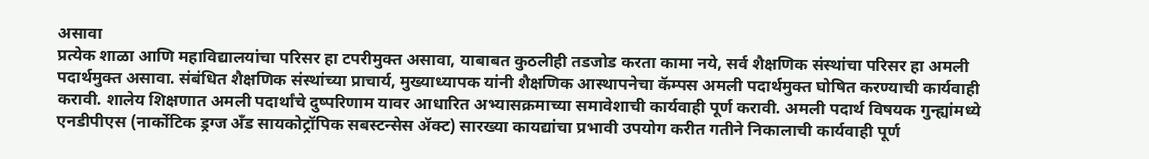असावा
प्रत्येक शाळा आणि महाविद्यालयांचा परिसर हा टपरीमुक्त असावा, याबाबत कुठलीही तडजोड करता कामा नये, सर्व शैक्षणिक संस्थांचा परिसर हा अमली पदार्थमुक्त असावा. संबंधित शैक्षणिक संस्थांच्या प्राचार्य, मुख्याध्यापक यांनी शैक्षणिक आस्थापनेचा कॅम्पस अमली पदार्थमुक्त घोषित करण्याची कार्यवाही करावी. शालेय शिक्षणात अमली पदार्थांचे दुष्परिणाम यावर आधारित अभ्यासक्रमाच्या समावेशाची कार्यवाही पूर्ण करावी. अमली पदार्थ विषयक गुन्ह्यांमध्ये एनडीपीएस (नार्कोटिक ड्रग्ज अँड सायकोट्रॉपिक सबस्टन्सेस ॲक्ट) सारख्या कायद्यांचा प्रभावी उपयोग करीत गतीने निकालाची कार्यवाही पूर्ण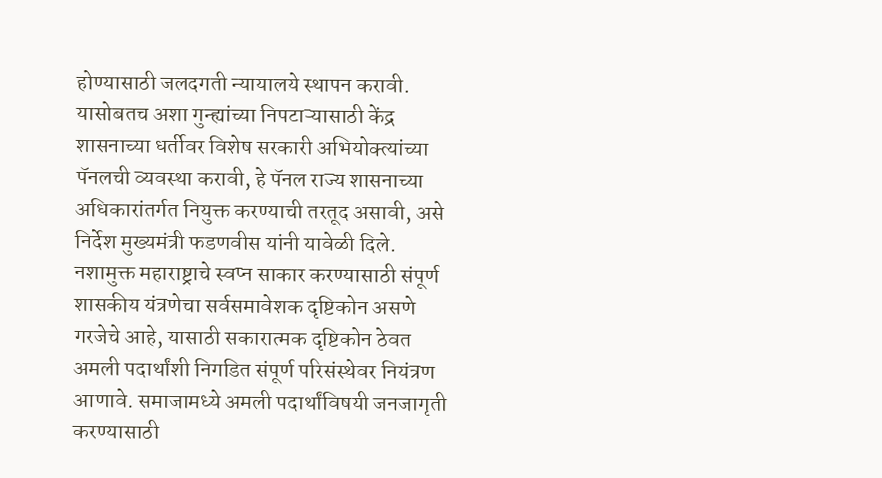होण्यासाठी जलदगती न्यायालये स्थापन करावी. यासोबतच अशा गुन्ह्यांच्या निपटाऱ्यासाठी केंद्र शासनाच्या धर्तीवर विशेष सरकारी अभियोक्त्यांच्या पॅनलची व्यवस्था करावी, हे पॅनल राज्य शासनाच्या अधिकारांतर्गत नियुक्त करण्याची तरतूद असावी, असे निर्देश मुख्यमंत्री फडणवीस यांनी यावेळी दिले.
नशामुक्त महाराष्ट्राचे स्वप्न साकार करण्यासाठी संपूर्ण शासकीय यंत्रणेचा सर्वसमावेशक दृष्टिकोन असणे गरजेचे आहे, यासाठी सकारात्मक दृष्टिकोन ठेवत अमली पदार्थांशी निगडित संपूर्ण परिसंस्थेवर नियंत्रण आणावे. समाजामध्ये अमली पदार्थांविषयी जनजागृती करण्यासाठी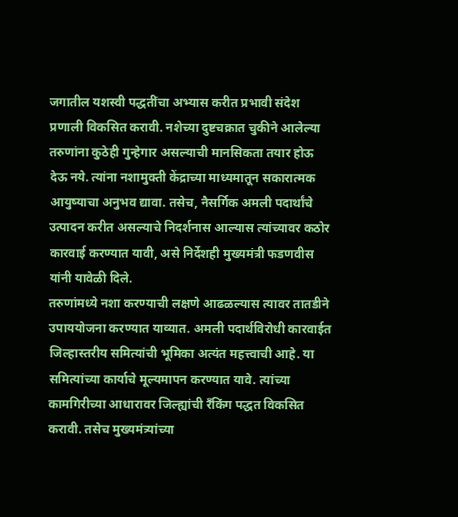जगातील यशस्वी पद्धतींचा अभ्यास करीत प्रभावी संदेश प्रणाली विकसित करावी. नशेच्या दुष्टचक्रात चुकीने आलेल्या तरुणांना कुठेही गुन्हेगार असल्याची मानसिकता तयार होऊ देऊ नये. त्यांना नशामुक्ती केंद्राच्या माध्यमातून सकारात्मक आयुष्याचा अनुभव द्यावा. तसेच, नैसर्गिक अमली पदार्थांचे उत्पादन करीत असल्याचे निदर्शनास आल्यास त्यांच्यावर कठोर कारवाई करण्यात यावी, असे निर्देशही मुख्यमंत्री फडणवीस यांनी यावेळी दिले.
तरुणांमध्ये नशा करण्याची लक्षणे आढळल्यास त्यावर तातडीने उपाययोजना करण्यात याव्यात. अमली पदार्थविरोधी कारवाईत जिल्हास्तरीय समित्यांची भूमिका अत्यंत महत्त्वाची आहे. या समित्यांच्या कार्याचे मूल्यमापन करण्यात यावे. त्यांच्या कामगिरीच्या आधारावर जिल्ह्यांची रँकिंग पद्धत विकसित करावी. तसेच मुख्यमंत्र्यांच्या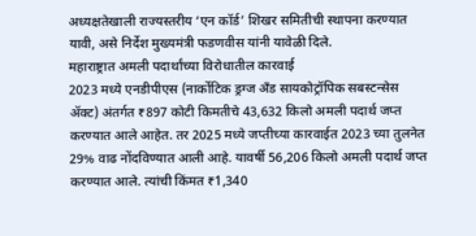अध्यक्षतेखाली राज्यस्तरीय ‘एन कॉर्ड’ शिखर समितीची स्थापना करण्यात यावी, असे निर्देश मुख्यमंत्री फडणवीस यांनी यावेळी दिले.
महाराष्ट्रात अमली पदार्थांच्या विरोधातील कारवाई
2023 मध्ये एनडीपीएस (नार्कोटिक ड्रग्ज अँड सायकोट्रॉपिक सबस्टन्सेस ॲक्ट) अंतर्गत ₹897 कोटी किमतीचे 43,632 किलो अमली पदार्थ जप्त करण्यात आले आहेत. तर 2025 मध्ये जप्तीच्या कारवाईत 2023 च्या तुलनेत 29% वाढ नोंदविण्यात आली आहे. यावर्षी 56,206 किलो अमली पदार्थ जप्त करण्यात आले. त्यांची किंमत ₹1,340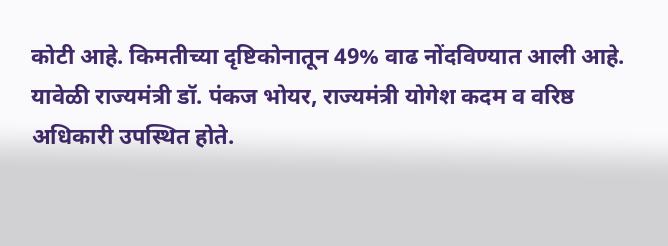कोटी आहे. किमतीच्या दृष्टिकोनातून 49% वाढ नोंदविण्यात आली आहे.
यावेळी राज्यमंत्री डॉ. पंकज भोयर, राज्यमंत्री योगेश कदम व वरिष्ठ अधिकारी उपस्थित होते.